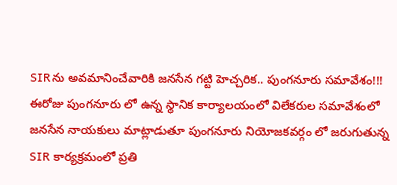SIRను అవమానించేవారికి జనసేన గట్టి హెచ్చరిక.. పుంగనూరు సమావేశం!!!
ఈరోజు పుంగనూరు లో ఉన్న స్థానిక కార్యాలయంలో విలేకరుల సమావేశంలో జనసేన నాయకులు మాట్లాడుతూ పుంగనూరు నియోజకవర్గం లో జరుగుతున్న SIR కార్యక్రమంలో ప్రతి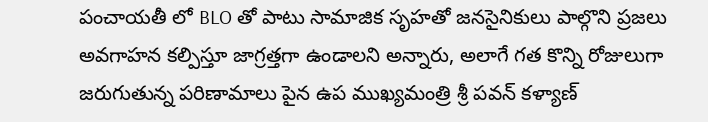పంచాయతీ లో BLO తో పాటు సామాజిక సృహతో జనసైనికులు పాల్గొని ప్రజలు అవగాహన కల్పిస్తూ జాగ్రత్తగా ఉండాలని అన్నారు, అలాగే గత కొన్ని రోజులుగా జరుగుతున్న పరిణామాలు పైన ఉప ముఖ్యమంత్రి శ్రీ పవన్ కళ్యాణ్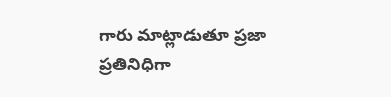గారు మాట్లాడుతూ ప్రజా ప్రతినిధిగా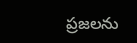ప్రజలను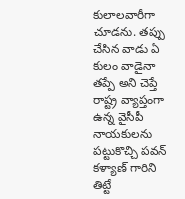కులాలవారీగా చూడను. తప్పు చేసిన వాడు ఏ కులం వాడైనా తప్పే అని చెప్తే రాష్ట్ర వ్యాప్తంగా ఉన్న వైసీపీ నాయకులను పట్టుకొచ్చి పవన్ కళ్యాణ్ గారిని తిట్టే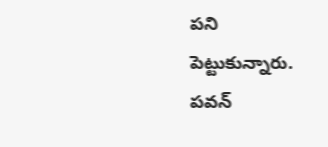పని పెట్టుకున్నారు. పవన్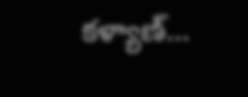కళ్యాణ్...